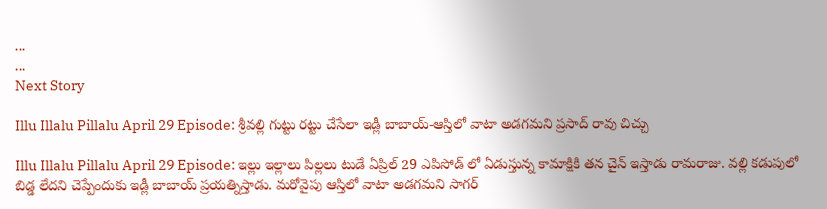...
...
Next Story

Illu Illalu Pillalu April 29 Episode: శ్రీవల్లి గుట్టు రట్టు చేసేలా ఇడ్లీ బాబాయ్-ఆస్తిలో వాటా అడగమని ప్రసాద్ రావు చిచ్చు

Illu Illalu Pillalu April 29 Episode: ఇల్లు ఇల్లాలు పిల్లలు టుడే ఏప్రిల్ 29 ఎపిసోడ్ లో ఏడుస్తున్న కామాక్షికి తన చైన్ ఇస్తాడు రామరాజు. వల్లి కడుపులో బిడ్డ లేదని చెప్పేందుకు ఇడ్లీ బాబాయ్ ప్రయత్నిస్తాడు. మరోవైపు ఆస్తిలో వాటా అడగమని సాగర్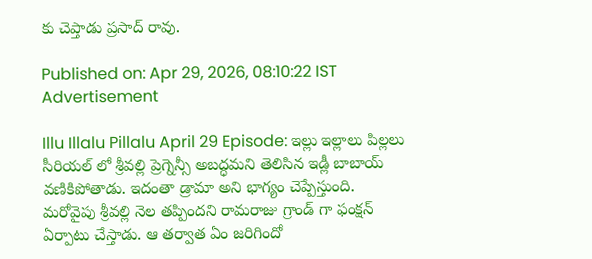కు చెప్తాడు ప్రసాద్ రావు.

Published on: Apr 29, 2026, 08:10:22 IST
Advertisement

Illu Illalu Pillalu April 29 Episode: ఇల్లు ఇల్లాలు పిల్లలు సీరియల్ లో శ్రీవల్లి ప్రెగ్నెన్సీ అబద్ధమని తెలిసిన ఇడ్లీ బాబాయ్ వణికిపోతాడు. ఇదంతా డ్రామా అని భాగ్యం చెప్పేస్తుంది. మరోవైపు శ్రీవల్లి నెల తప్పిందని రామరాజు గ్రాండ్ గా ఫంక్షన్ ఏర్పాటు చేస్తాడు. ఆ తర్వాత ఏం జరిగిందో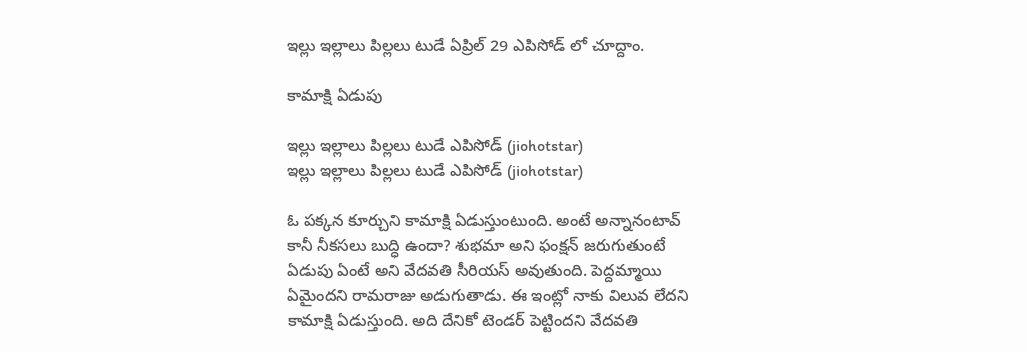ఇల్లు ఇల్లాలు పిల్లలు టుడే ఏప్రిల్ 29 ఎపిసోడ్ లో చూద్దాం.

కామాక్షి ఏడుపు

ఇల్లు ఇల్లాలు పిల్లలు టుడే ఎపిసోడ్ (jiohotstar)
ఇల్లు ఇల్లాలు పిల్లలు టుడే ఎపిసోడ్ (jiohotstar)

ఓ పక్కన కూర్చుని కామాక్షి ఏడుస్తుంటుంది. అంటే అన్నానంటావ్ కానీ నీకసలు బుద్ధి ఉందా? శుభమా అని ఫంక్షన్ జరుగుతుంటే ఏడుపు ఏంటే అని వేదవతి సీరియస్ అవుతుంది. పెద్దమ్మాయి ఏమైందని రామరాజు అడుగుతాడు. ఈ ఇంట్లో నాకు విలువ లేదని కామాక్షి ఏడుస్తుంది. అది దేనికో టెండర్ పెట్టిందని వేదవతి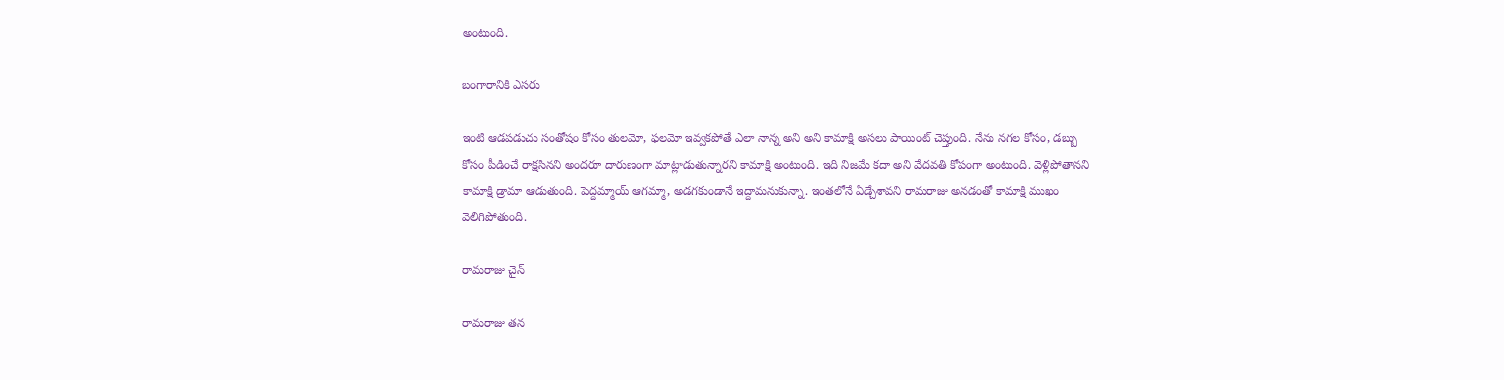అంటుంది.

బంగారానికి ఎసరు

ఇంటి ఆడపడుచు సంతోషం కోసం తులమో, ఫలమో ఇవ్వకపోతే ఎలా నాన్న అని అని కామాక్షి అసలు పాయింట్ చెప్తుంది. నేను నగల కోసం, డబ్బు కోసం పీడించే రాక్షసినని అందరూ దారుణంగా మాట్లాడుతున్నారని కామాక్షి అంటుంది. ఇది నిజమే కదా అని వేదవతి కోపంగా అంటుంది. వెళ్లిపోతానని కామాక్షి డ్రామా ఆడుతుంది. పెద్దమ్మాయ్ ఆగమ్మా, అడగకుండానే ఇద్దామనుకున్నా. ఇంతలోనే ఏడ్చేశావని రామరాజు అనడంతో కామాక్షి ముఖం వెలిగిపోతుంది.

రామరాజు చైన్

రామరాజు తన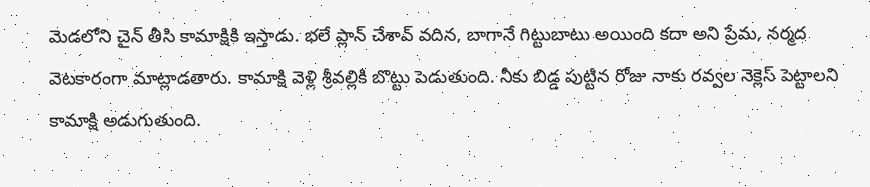మెడలోని చైన్ తీసి కామాక్షికి ఇస్తాడు. భలే ప్లాన్ చేశావ్ వదిన, బాగానే గిట్టుబాటు అయింది కదా అని ప్రేమ, నర్మద వెటకారంగా మాట్లాడతారు. కామాక్షి వెళ్లి శ్రీవల్లికి బొట్టు పెడుతుంది. నీకు బిడ్డ పుట్టిన రోజు నాకు రవ్వల నెక్లెస్ పెట్టాలని కామాక్షి అడుగుతుంది.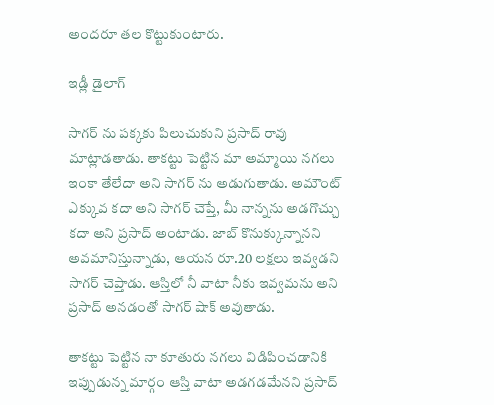అందరూ తల కొట్టుకుంటారు.

ఇడ్లీ డైలాగ్

సాగర్ ను పక్కకు పిలుచుకుని ప్రసాద్ రావు మాట్లాడతాడు. తాకట్టు పెట్టిన మా అమ్మాయి నగలు ఇంకా తేలేదా అని సాగర్ ను అడుగుతాడు. అమౌంట్ ఎక్కువ కదా అని సాగర్ చెప్తే, మీ నాన్నను అడగొచ్చు కదా అని ప్రసాద్ అంటాడు. జాబ్ కొనుక్కున్నానని అవమానిస్తున్నాడు, ఆయన రూ.20 లక్షలు ఇవ్వడని సాగర్ చెప్తాడు. ఆస్తిలో నీ వాటా నీకు ఇవ్వమను అని ప్రసాద్ అనడంతో సాగర్ షాక్ అవుతాడు.

తాకట్టు పెట్టిన నా కూతురు నగలు విడిపించడానికి ఇప్పుడున్న మార్గం ఆస్తి వాటా అడగడమేనని ప్రసాద్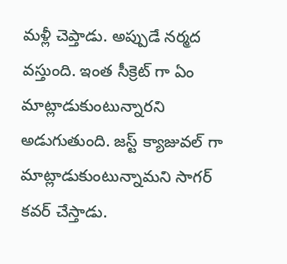మళ్లీ చెప్తాడు. అప్పుడే నర్మద వస్తుంది. ఇంత సీక్రెట్ గా ఏం మాట్లాడుకుంటున్నారని అడుగుతుంది. జస్ట్ క్యాజువల్ గా మాట్లాడుకుంటున్నామని సాగర్ కవర్ చేస్తాడు.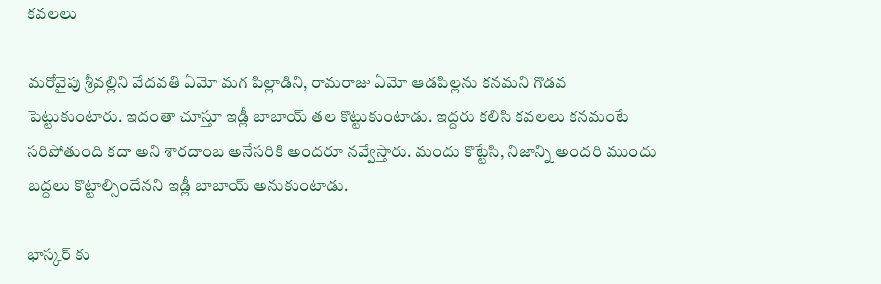కవలలు

మరోవైపు శ్రీవల్లిని వేదవతి ఏమో మగ పిల్లాడిని, రామరాజు ఏమో ఆడపిల్లను కనమని గొడవ పెట్టుకుంటారు. ఇదంతా చూస్తూ ఇడ్లీ బాబాయ్ తల కొట్టుకుంటాడు. ఇద్దరు కలిసి కవలలు కనమంటే సరిపోతుంది కదా అని శారదాంబ అనేసరికి అందరూ నవ్వేస్తారు. మందు కొట్టేసి, నిజాన్ని అందరి ముందు బద్దలు కొట్టాల్సిందేనని ఇడ్లీ బాబాయ్ అనుకుంటాడు.

భాస్కర్ కు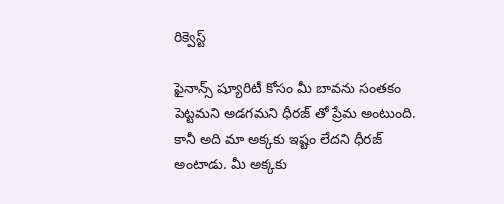రిక్వెస్ట్

ఫైనాన్స్ ష్యూరిటీ కోసం మీ బావను సంతకం పెట్టమని అడగమని ధీరజ్ తో ప్రేమ అంటుంది. కానీ అది మా అక్కకు ఇష్టం లేదని ధీరజ్ అంటాడు. మీ అక్కకు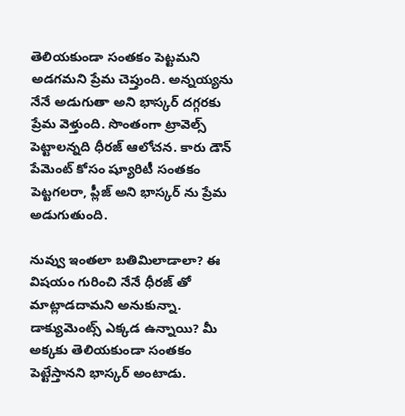తెలియకుండా సంతకం పెట్టమని అడగమని ప్రేమ చెప్తుంది. అన్నయ్యను నేనే అడుగుతా అని భాస్కర్ దగ్గరకు ప్రేమ వెళ్తుంది. సొంతంగా ట్రావెల్స్ పెట్టాలన్నది ధీరజ్ ఆలోచన. కారు డౌన్ పేమెంట్ కోసం ష్యూరిటీ సంతకం పెట్టగలరా, ప్లీజ్ అని భాస్కర్ ను ప్రేమ అడుగుతుంది.

నువ్వు ఇంతలా బతిమిలాడాలా? ఈ విషయం గురించి నేనే ధీరజ్ తో మాట్లాడదామని అనుకున్నా. డాక్యుమెంట్స్ ఎక్కడ ఉన్నాయి? మీ అక్కకు తెలియకుండా సంతకం పెట్టేస్తానని భాస్కర్ అంటాడు.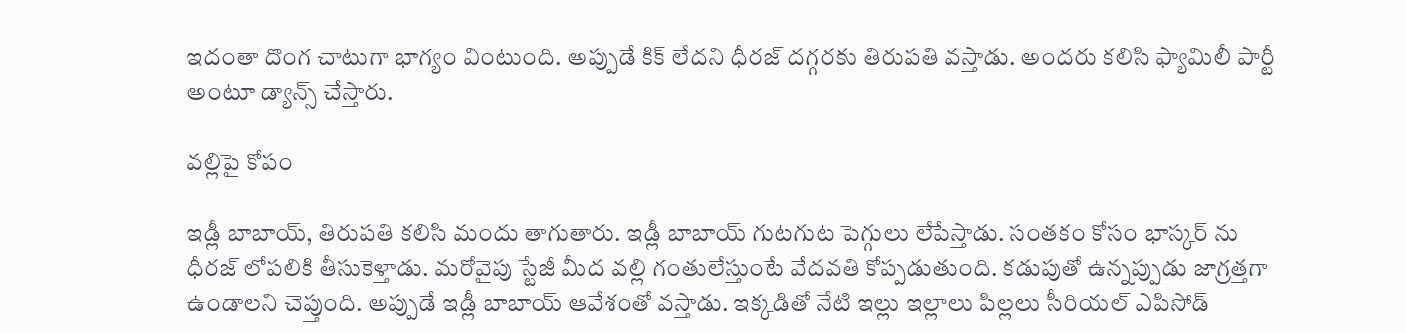ఇదంతా దొంగ చాటుగా భాగ్యం వింటుంది. అప్పుడే కిక్ లేదని ధీరజ్ దగ్గరకు తిరుపతి వస్తాడు. అందరు కలిసి ఫ్యామిలీ పార్టీ అంటూ డ్యాన్స్ చేస్తారు.

వల్లిపై కోపం

ఇడ్లీ బాబాయ్, తిరుపతి కలిసి మందు తాగుతారు. ఇడ్లీ బాబాయ్ గుటగుట పెగ్గులు లేపేస్తాడు. సంతకం కోసం భాస్కర్ ను ధీరజ్ లోపలికి తీసుకెళ్తాడు. మరోవైపు స్టేజీ మీద వల్లి గంతులేస్తుంటే వేదవతి కోప్పడుతుంది. కడుపుతో ఉన్నప్పుడు జాగ్రత్తగా ఉండాలని చెప్తుంది. అప్పుడే ఇడ్లీ బాబాయ్ ఆవేశంతో వస్తాడు. ఇక్కడితో నేటి ఇల్లు ఇల్లాలు పిల్లలు సీరియల్ ఎపిసోడ్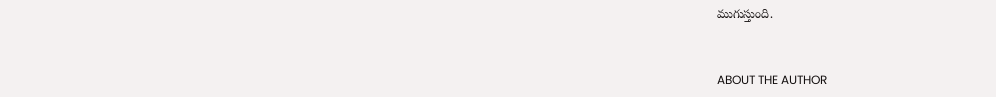ముగుస్తుంది.


ABOUT THE AUTHOR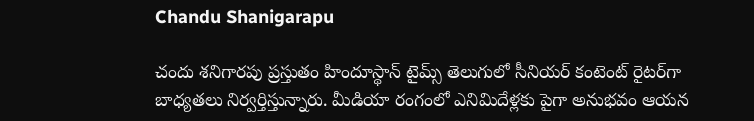Chandu Shanigarapu

చందు శనిగారపు ప్రస్తుతం హిందూస్థాన్ టైమ్స్ తెలుగులో సీనియర్ కంటెంట్ రైట‌ర్‌గా బాధ్యతలు నిర్వర్తిస్తున్నారు. మీడియా రంగంలో ఎనిమిదేళ్లకు పైగా అనుభవం ఆయన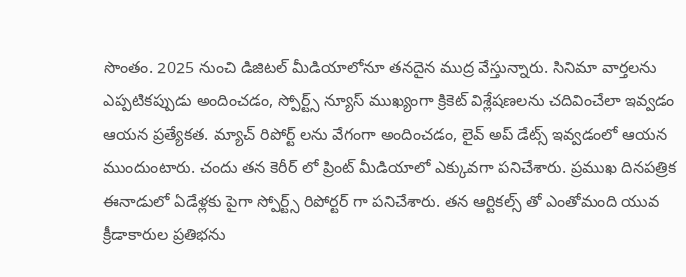సొంతం. 2025 నుంచి డిజిటల్ మీడియాలోనూ తనదైన ముద్ర వేస్తున్నారు. సినిమా వార్తలను ఎప్పటికప్పుడు అందించడం, స్పోర్ట్స్ న్యూస్ ముఖ్యంగా క్రికెట్ విశ్లేషణలను చదివించేలా ఇవ్వడం ఆయన ప్రత్యేకత. మ్యాచ్ రిపోర్ట్ లను వేగంగా అందించడం, లైవ్ అప్ డేట్స్ ఇవ్వడంలో ఆయన ముందుంటారు. చందు తన కెరీర్ లో ప్రింట్ మీడియాలో ఎక్కువగా పనిచేశారు. ప్రముఖ దినపత్రిక ఈనాడులో ఏడేళ్లకు పైగా స్పోర్ట్స్ రిపోర్టర్ గా పనిచేశారు. తన ఆర్టికల్స్ తో ఎంతోమంది యువ క్రీడాకారుల ప్రతిభను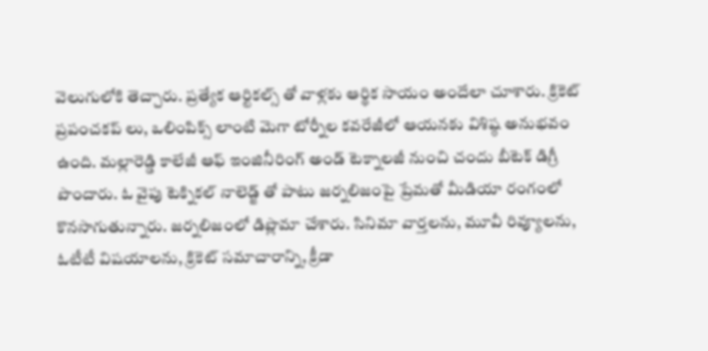వెలుగులోకి తెచ్చారు. ప్రత్యేక ఆర్టికల్స్ తో వాళ్లకు ఆర్థిక సాయం అందేలా చూశారు. క్రికెట్ ప్రపంచకప్ లు, ఒలింపిక్స్ లాంటి మెగా టోర్నీల కవరేజీలో ఆయనకు విశిష్ఠ అనుభవం ఉంది. మల్లారెడ్డి కాలేజీ ఆఫ్ ఇంజినీరింగ్ అండ్ టెక్నాలజీ నుంచి చందు బీటెక్ డిగ్రీ పొందారు. ఓ వైపు టెక్నికల్ నాలెడ్జ్ తో పాటు జర్నలిజంపై ప్రేమతో మీడియా రంగంలో కొనసాగుతున్నారు. జర్నలిజంలో డిప్లొమా చేశారు. సినిమా వార్తలను, మూవీ రివ్యూలను, ఓటీటీ విషయాలను, క్రికెట్ సమాచారాన్ని, క్రీడా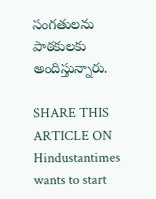సంగతులను పాఠకులకు అందిస్తున్నారు.

SHARE THIS ARTICLE ON
Hindustantimes wants to start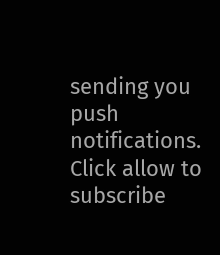sending you push notifications. Click allow to subscribe